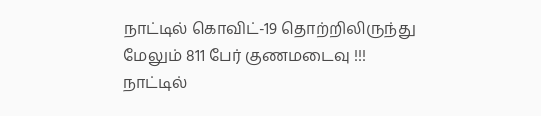நாட்டில் கொவிட்-19 தொற்றிலிருந்து மேலும் 811 பேர் குணமடைவு !!!
நாட்டில்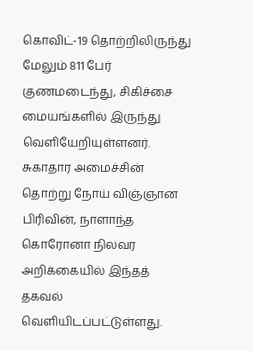கொவிட்-19 தொற்றிலிருந்து மேலும் 811 பேர் குணமடைந்து, சிகிச்சை மையங்களில் இருந்து வெளியேறியுள்ளனர்.
சுகாதார அமைச்சின் தொற்று நோய் விஞ்ஞான பிரிவின், நாளாந்த கொரோனா நிலவர அறிக்கையில் இந்தத் தகவல் வெளியிடப்பட்டுள்ளது.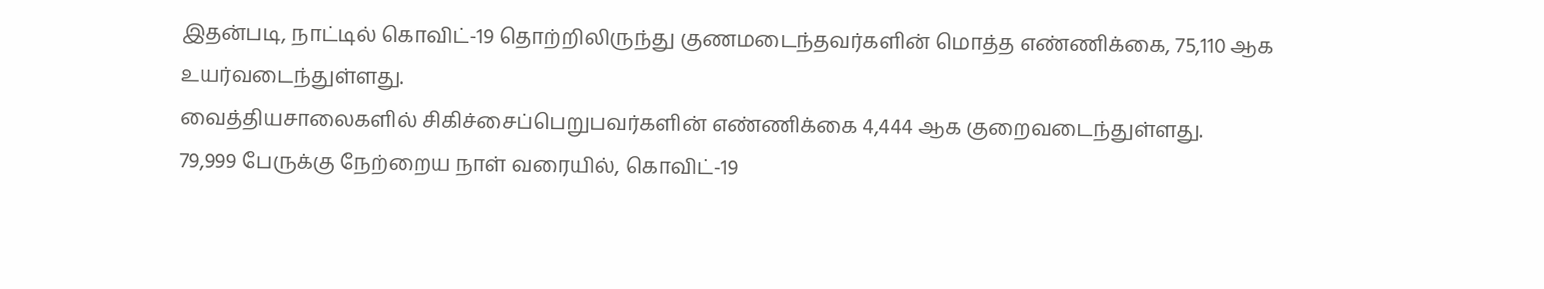இதன்படி, நாட்டில் கொவிட்-19 தொற்றிலிருந்து குணமடைந்தவர்களின் மொத்த எண்ணிக்கை, 75,110 ஆக உயர்வடைந்துள்ளது.
வைத்தியசாலைகளில் சிகிச்சைப்பெறுபவர்களின் எண்ணிக்கை 4,444 ஆக குறைவடைந்துள்ளது.
79,999 பேருக்கு நேற்றைய நாள் வரையில், கொவிட்-19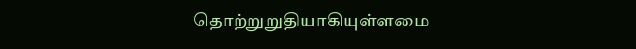தொற்றுறுதியாகியுள்ளமை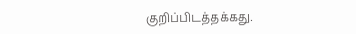குறிப்பிடத்தக்கது.